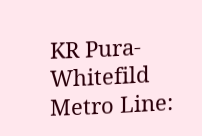KR Pura-Whitefild Metro Line: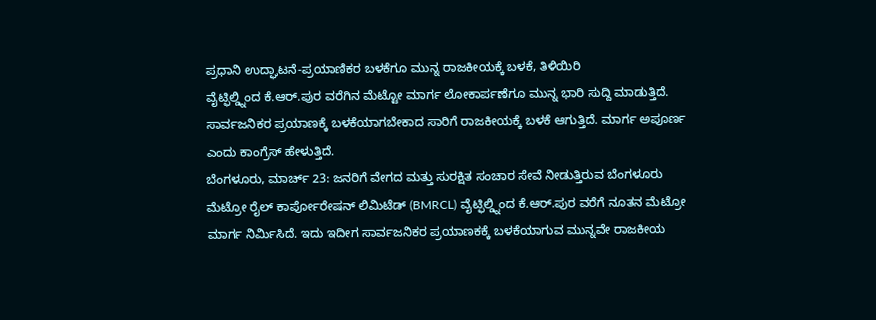ಪ್ರಧಾನಿ ಉದ್ಘಾಟನೆ-ಪ್ರಯಾಣಿಕರ ಬಳಕೆಗೂ ಮುನ್ನ ರಾಜಕೀಯಕ್ಕೆ ಬಳಕೆ, ತಿಳಿಯಿರಿ
ವೈಟ್ಫಿಲ್ಡ್ನಿಂದ ಕೆ.ಆರ್.ಪುರ ವರೆಗಿನ ಮೆಟ್ಟೋ ಮಾರ್ಗ ಲೋಕಾರ್ಪಣೆಗೂ ಮುನ್ನ ಭಾರಿ ಸುದ್ದಿ ಮಾಡುತ್ತಿದೆ. ಸಾರ್ವಜನಿಕರ ಪ್ರಯಾಣಕ್ಕೆ ಬಳಕೆಯಾಗಬೇಕಾದ ಸಾರಿಗೆ ರಾಜಕೀಯಕ್ಕೆ ಬಳಕೆ ಆಗುತ್ತಿದೆ. ಮಾರ್ಗ ಅಪೂರ್ಣ ಎಂದು ಕಾಂಗ್ರೆಸ್ ಹೇಳುತ್ತಿದೆ.
ಬೆಂಗಳೂರು, ಮಾರ್ಚ್ 23: ಜನರಿಗೆ ವೇಗದ ಮತ್ತು ಸುರಕ್ಷಿತ ಸಂಚಾರ ಸೇವೆ ನೀಡುತ್ತಿರುವ ಬೆಂಗಳೂರು ಮೆಟ್ರೋ ರೈಲ್ ಕಾರ್ಪೋರೇಷನ್ ಲಿಮಿಟೆಡ್ (BMRCL) ವೈಟ್ಫಿಲ್ಡ್ನಿಂದ ಕೆ.ಆರ್.ಪುರ ವರೆಗೆ ನೂತನ ಮೆಟ್ರೋ ಮಾರ್ಗ ನಿರ್ಮಿಸಿದೆ. ಇದು ಇದೀಗ ಸಾರ್ವಜನಿಕರ ಪ್ರಯಾಣಕಕ್ಕೆ ಬಳಕೆಯಾಗುವ ಮುನ್ನವೇ ರಾಜಕೀಯ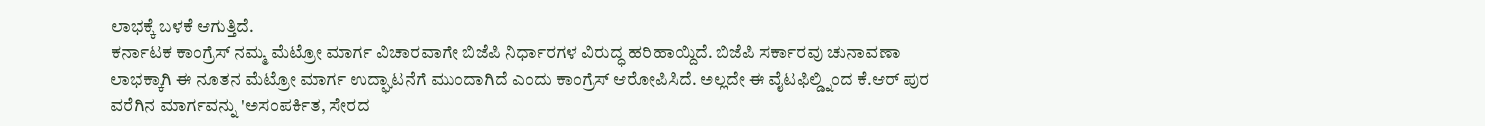ಲಾಭಕ್ಕೆ ಬಳಕೆ ಆಗುತ್ತಿದೆ.
ಕರ್ನಾಟಕ ಕಾಂಗ್ರೆಸ್ ನಮ್ಮ ಮೆಟ್ರೋ ಮಾರ್ಗ ವಿಚಾರವಾಗೇ ಬಿಜೆಪಿ ನಿರ್ಧಾರಗಳ ವಿರುದ್ಧ ಹರಿಹಾಯ್ದಿದೆ. ಬಿಜೆಪಿ ಸರ್ಕಾರವು ಚುನಾವಣಾ ಲಾಭಕ್ಕಾಗಿ ಈ ನೂತನ ಮೆಟ್ರೋ ಮಾರ್ಗ ಉದ್ಘಾಟನೆಗೆ ಮುಂದಾಗಿದೆ ಎಂದು ಕಾಂಗ್ರೆಸ್ ಆರೋಪಿಸಿದೆ. ಅಲ್ಲದೇ ಈ ವೈಟಫಿಲ್ಡ್ನಿಂದ ಕೆ.ಆರ್ ಪುರ ವರೆಗಿನ ಮಾರ್ಗವನ್ನು 'ಅಸಂಪರ್ಕಿತ, ಸೇರದ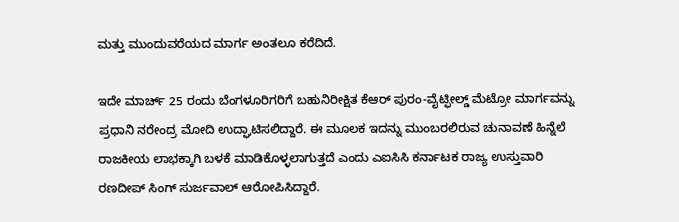ಮತ್ತು ಮುಂದುವರೆಯದ ಮಾರ್ಗ ಅಂತಲೂ ಕರೆದಿದೆ.

ಇದೇ ಮಾರ್ಚ್ 25 ರಂದು ಬೆಂಗಳೂರಿಗರಿಗೆ ಬಹುನಿರೀಕ್ಷಿತ ಕೆಆರ್ ಪುರಂ-ವೈಟ್ಫೀಲ್ಡ್ ಮೆಟ್ರೋ ಮಾರ್ಗವನ್ನು ಪ್ರಧಾನಿ ನರೇಂದ್ರ ಮೋದಿ ಉದ್ಘಾಟಿಸಲಿದ್ದಾರೆ. ಈ ಮೂಲಕ ಇದನ್ನು ಮುಂಬರಲಿರುವ ಚುನಾವಣೆ ಹಿನ್ನೆಲೆ ರಾಜಕೀಯ ಲಾಭಕ್ಕಾಗಿ ಬಳಕೆ ಮಾಡಿಕೊಳ್ಳಲಾಗುತ್ತದೆ ಎಂದು ಎಐಸಿಸಿ ಕರ್ನಾಟಕ ರಾಜ್ಯ ಉಸ್ತುವಾರಿ ರಣದೀಪ್ ಸಿಂಗ್ ಸುರ್ಜವಾಲ್ ಆರೋಪಿಸಿದ್ದಾರೆ.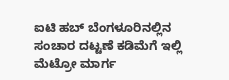ಐಟಿ ಹಬ್ ಬೆಂಗಳೂರಿನಲ್ಲಿನ ಸಂಚಾರ ದಟ್ಟಣೆ ಕಡಿಮೆಗೆ ಇಲ್ಲಿ ಮೆಟ್ರೋ ಮಾರ್ಗ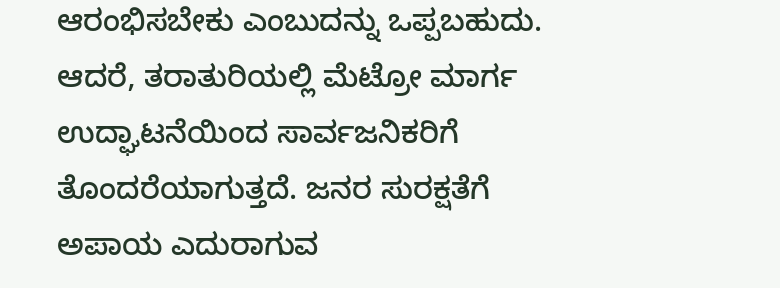ಆರಂಭಿಸಬೇಕು ಎಂಬುದನ್ನು ಒಪ್ಪಬಹುದು. ಆದರೆ, ತರಾತುರಿಯಲ್ಲಿ ಮೆಟ್ರೋ ಮಾರ್ಗ ಉದ್ಘಾಟನೆಯಿಂದ ಸಾರ್ವಜನಿಕರಿಗೆ ತೊಂದರೆಯಾಗುತ್ತದೆ. ಜನರ ಸುರಕ್ಷತೆಗೆ ಅಪಾಯ ಎದುರಾಗುವ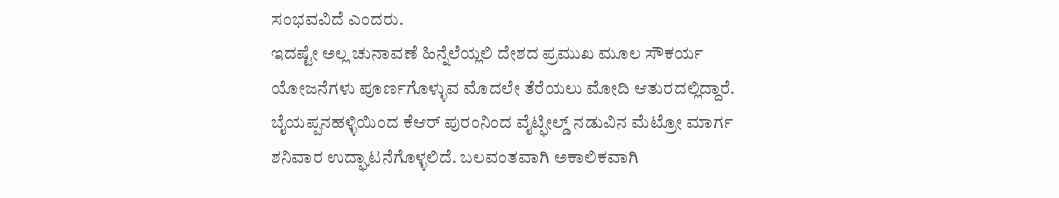ಸಂಭವವಿದೆ ಎಂದರು.
ಇದಷ್ಟೇ ಅಲ್ಲ ಚುನಾವಣೆ ಹಿನ್ನೆಲೆಯ್ಲಲಿ ದೇಶದ ಪ್ರಮುಖ ಮೂಲ ಸೌಕರ್ಯ ಯೋಜನೆಗಳು ಪೂರ್ಣಗೊಳ್ಳುವ ಮೊದಲೇ ತೆರೆಯಲು ಮೋದಿ ಆತುರದಲ್ಲಿದ್ದಾರೆ. ಬೈಯಪ್ಪನಹಳ್ಳಿಯಿಂದ ಕೆಆರ್ ಪುರಂನಿಂದ ವೈಟ್ಫೀಲ್ಡ್ ನಡುವಿನ ಮೆಟ್ರೋ ಮಾರ್ಗ ಶನಿವಾರ ಉದ್ಘಾಟನೆಗೊಳ್ಳಲಿದೆ. ಬಲವಂತವಾಗಿ ಅಕಾಲಿಕವಾಗಿ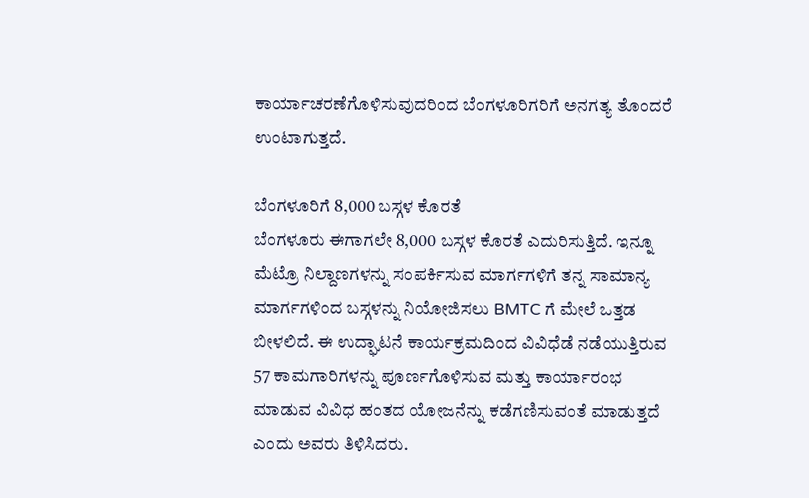ಕಾರ್ಯಾಚರಣೆಗೊಳಿಸುವುದರಿಂದ ಬೆಂಗಳೂರಿಗರಿಗೆ ಅನಗತ್ಯ ತೊಂದರೆ ಉಂಟಾಗುತ್ತದೆ.

ಬೆಂಗಳೂರಿಗೆ 8,000 ಬಸ್ಗಳ ಕೊರತೆ
ಬೆಂಗಳೂರು ಈಗಾಗಲೇ 8,000 ಬಸ್ಗಳ ಕೊರತೆ ಎದುರಿಸುತ್ತಿದೆ. ಇನ್ನೂ ಮೆಟ್ರೊ ನಿಲ್ದಾಣಗಳನ್ನು ಸಂಪರ್ಕಿಸುವ ಮಾರ್ಗಗಳಿಗೆ ತನ್ನ ಸಾಮಾನ್ಯ ಮಾರ್ಗಗಳಿಂದ ಬಸ್ಗಳನ್ನು ನಿಯೋಜಿಸಲು BMTC ಗೆ ಮೇಲೆ ಒತ್ತಡ ಬೀಳಲಿದೆ. ಈ ಉದ್ಘಾಟನೆ ಕಾರ್ಯಕ್ರಮದಿಂದ ವಿವಿಧೆಡೆ ನಡೆಯುತ್ತಿರುವ 57 ಕಾಮಗಾರಿಗಳನ್ನು ಪೂರ್ಣಗೊಳಿಸುವ ಮತ್ತು ಕಾರ್ಯಾರಂಭ ಮಾಡುವ ವಿವಿಧ ಹಂತದ ಯೋಜನೆನ್ನು ಕಡೆಗಣಿಸುವಂತೆ ಮಾಡುತ್ತದೆ ಎಂದು ಅವರು ತಿಳಿಸಿದರು.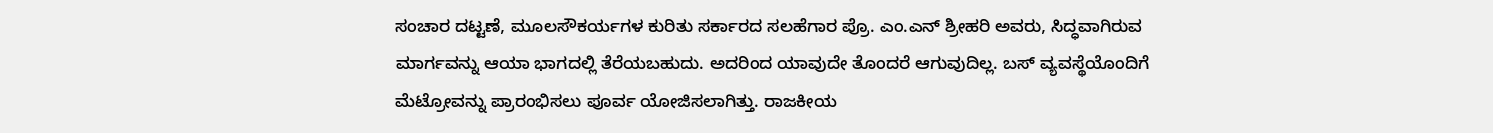ಸಂಚಾರ ದಟ್ಟಣೆ, ಮೂಲಸೌಕರ್ಯಗಳ ಕುರಿತು ಸರ್ಕಾರದ ಸಲಹೆಗಾರ ಪ್ರೊ. ಎಂ.ಎನ್ ಶ್ರೀಹರಿ ಅವರು, ಸಿದ್ಧವಾಗಿರುವ ಮಾರ್ಗವನ್ನು ಆಯಾ ಭಾಗದಲ್ಲಿ ತೆರೆಯಬಹುದು. ಅದರಿಂದ ಯಾವುದೇ ತೊಂದರೆ ಆಗುವುದಿಲ್ಲ. ಬಸ್ ವ್ಯವಸ್ಥೆಯೊಂದಿಗೆ ಮೆಟ್ರೋವನ್ನು ಪ್ರಾರಂಭಿಸಲು ಪೂರ್ವ ಯೋಜಿಸಲಾಗಿತ್ತು. ರಾಜಕೀಯ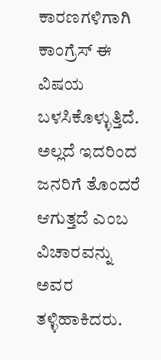ಕಾರಣಗಳಿಗಾಗಿ ಕಾಂಗ್ರೆಸ್ ಈ ವಿಷಯ ಬಳಸಿಕೊಳ್ಳುತ್ತಿದೆ. ಅಲ್ಲದೆ ಇದರಿಂದ ಜನರಿಗೆ ತೊಂದರೆ ಆಗುತ್ತದೆ ಎಂಬ ವಿಚಾರವನ್ನು ಅವರ ತಳ್ಳಿಹಾಕಿದರು.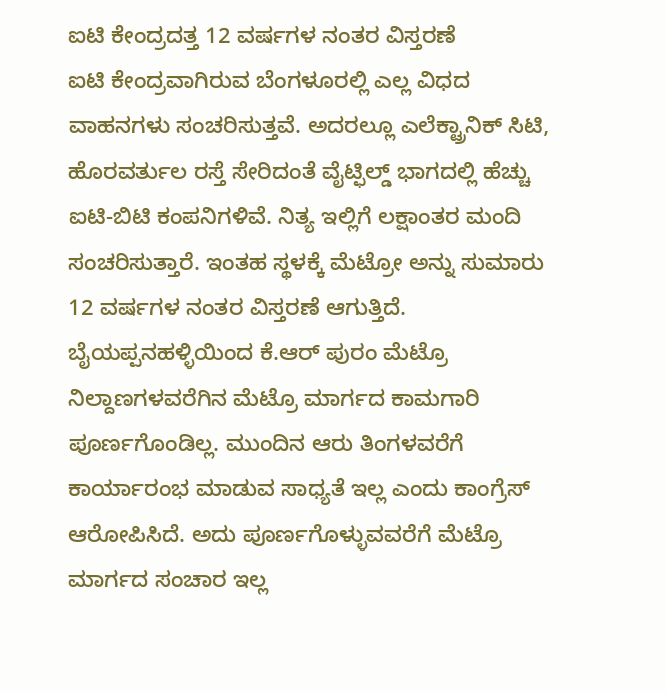ಐಟಿ ಕೇಂದ್ರದತ್ತ 12 ವರ್ಷಗಳ ನಂತರ ವಿಸ್ತರಣೆ
ಐಟಿ ಕೇಂದ್ರವಾಗಿರುವ ಬೆಂಗಳೂರಲ್ಲಿ ಎಲ್ಲ ವಿಧದ ವಾಹನಗಳು ಸಂಚರಿಸುತ್ತವೆ. ಅದರಲ್ಲೂ ಎಲೆಕ್ಟ್ರಾನಿಕ್ ಸಿಟಿ, ಹೊರವರ್ತುಲ ರಸ್ತೆ ಸೇರಿದಂತೆ ವೈಟ್ಫಿಲ್ಡ್ ಭಾಗದಲ್ಲಿ ಹೆಚ್ಚು ಐಟಿ-ಬಿಟಿ ಕಂಪನಿಗಳಿವೆ. ನಿತ್ಯ ಇಲ್ಲಿಗೆ ಲಕ್ಷಾಂತರ ಮಂದಿ ಸಂಚರಿಸುತ್ತಾರೆ. ಇಂತಹ ಸ್ಥಳಕ್ಕೆ ಮೆಟ್ರೋ ಅನ್ನು ಸುಮಾರು 12 ವರ್ಷಗಳ ನಂತರ ವಿಸ್ತರಣೆ ಆಗುತ್ತಿದೆ.
ಬೈಯಪ್ಪನಹಳ್ಳಿಯಿಂದ ಕೆ.ಆರ್ ಪುರಂ ಮೆಟ್ರೊ ನಿಲ್ದಾಣಗಳವರೆಗಿನ ಮೆಟ್ರೊ ಮಾರ್ಗದ ಕಾಮಗಾರಿ ಪೂರ್ಣಗೊಂಡಿಲ್ಲ. ಮುಂದಿನ ಆರು ತಿಂಗಳವರೆಗೆ ಕಾರ್ಯಾರಂಭ ಮಾಡುವ ಸಾಧ್ಯತೆ ಇಲ್ಲ ಎಂದು ಕಾಂಗ್ರೆಸ್ ಆರೋಪಿಸಿದೆ. ಅದು ಪೂರ್ಣಗೊಳ್ಳುವವರೆಗೆ ಮೆಟ್ರೊ ಮಾರ್ಗದ ಸಂಚಾರ ಇಲ್ಲ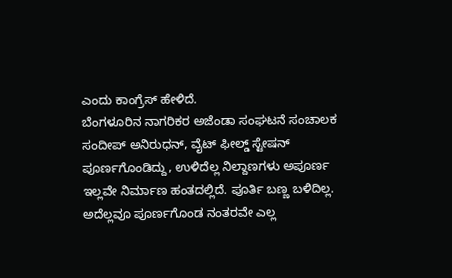ಎಂದು ಕಾಂಗ್ರೆಸ್ ಹೇಳಿದೆ.
ಬೆಂಗಳೂರಿನ ನಾಗರಿಕರ ಅಜೆಂಡಾ ಸಂಘಟನೆ ಸಂಚಾಲಕ ಸಂದೀಪ್ ಅನಿರುಧನ್, ವೈಟ್ ಫೀಲ್ಡ್ ಸ್ಟೇಷನ್ ಪೂರ್ಣಗೊಂಡಿದ್ದು, ಉಳಿದೆಲ್ಲ ನಿಲ್ದಾಣಗಳು ಅಪೂರ್ಣ ಇಲ್ಲವೇ ನಿರ್ಮಾಣ ಹಂತದಲ್ಲಿದೆ. ಪೂರ್ತಿ ಬಣ್ಣ ಬಳಿದಿಲ್ಲ. ಅದೆಲ್ಲವೂ ಪೂರ್ಣಗೊಂಡ ನಂತರವೇ ಎಲ್ಲ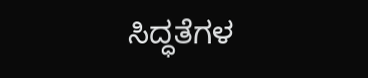ಸಿದ್ಧತೆಗಳ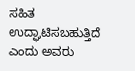ಸಹಿತ ಉದ್ಘಾಟಿಸಬಹುತ್ತಿದೆ ಎಂದು ಅವರು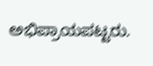ಅಭಿಪ್ರಾಯಪಟ್ಟರು.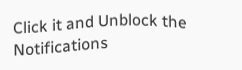Click it and Unblock the Notifications